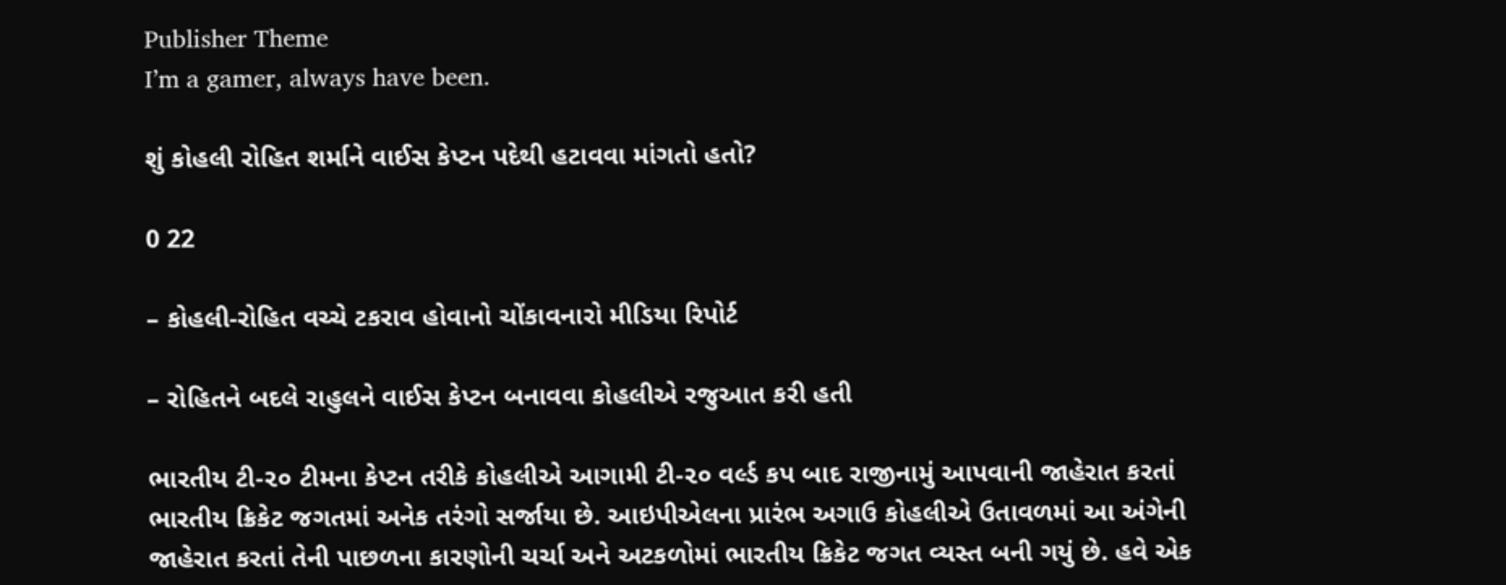Publisher Theme
I’m a gamer, always have been.

શું કોહલી રોહિત શર્માને વાઈસ કેપ્ટન પદેથી હટાવવા માંગતો હતો?

0 22

– કોહલી-રોહિત વચ્ચે ટકરાવ હોવાનો ચોંકાવનારો મીડિયા રિપોર્ટ

– રોહિતને બદલે રાહુલને વાઈસ કેપ્ટન બનાવવા કોહલીએ રજુઆત કરી હતી

ભારતીય ટી-૨૦ ટીમના કેપ્ટન તરીકે કોહલીએ આગામી ટી-૨૦ વર્લ્ડ કપ બાદ રાજીનામું આપવાની જાહેરાત કરતાં ભારતીય ક્રિકેટ જગતમાં અનેક તરંગો સર્જાયા છે. આઇપીએલના પ્રારંભ અગાઉ કોહલીએ ઉતાવળમાં આ અંગેની જાહેરાત કરતાં તેની પાછળના કારણોની ચર્ચા અને અટકળોમાં ભારતીય ક્રિકેટ જગત વ્યસ્ત બની ગયું છે. હવે એક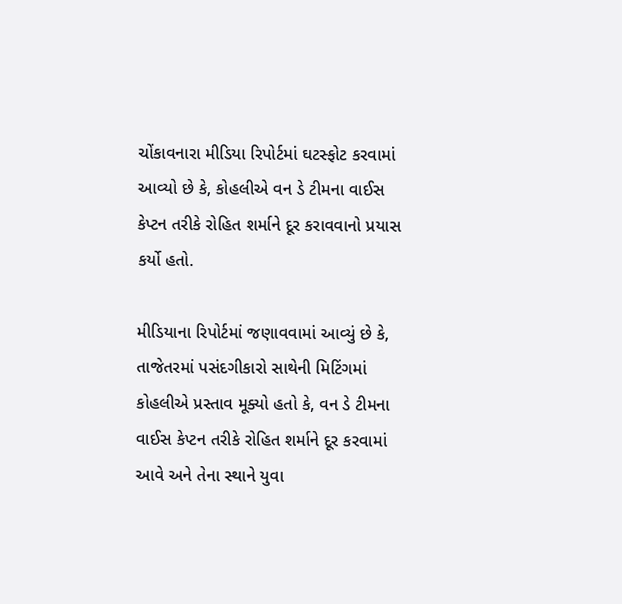ચોંકાવનારા મીડિયા રિપોર્ટમાં ઘટસ્ફોટ કરવામાં આવ્યો છે કે, કોહલીએ વન ડે ટીમના વાઈસ કેપ્ટન તરીકે રોહિત શર્માને દૂર કરાવવાનો પ્રયાસ કર્યો હતો.

મીડિયાના રિપોર્ટમાં જણાવવામાં આવ્યું છે કે, તાજેતરમાં પસંદગીકારો સાથેની મિટિંગમાં કોહલીએ પ્રસ્તાવ મૂક્યો હતો કે, વન ડે ટીમના વાઈસ કેપ્ટન તરીકે રોહિત શર્માને દૂર કરવામાં આવે અને તેના સ્થાને યુવા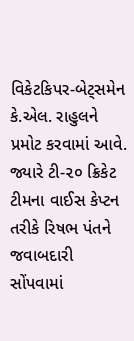વિકેટકિપર-બેટ્સમેન કે.એલ. રાહુલને પ્રમોટ કરવામાં આવે. જ્યારે ટી-૨૦ ક્રિકેટ ટીમના વાઈસ કેપ્ટન તરીકે રિષભ પંતને જવાબદારી સોંપવામાં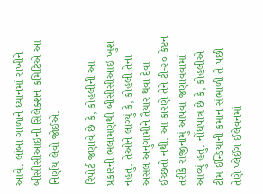આવે. લાંબા ગાળાને ધ્યાનમાં રાખીને બીસીસીઆઇની સિલેક્શન કમિટિએ આ નિર્ણય લેવો જોઈએ.

રિપોર્ટ જણાવે છે કે, કોહલીની આ પ્રકારની ભલામણથી બીસીસીઆઇ ખુશ નહતુ. તેઓને લાગ્યું કે, કોહલી તેના અસલ અનુગામીને તૈયાર થવા દેવા ઈચ્છતો નથી. આ કારણે તેને ટી-૨૦ કેપ્ટન તરીકે રાજીનામું આપવા જણાવવામાં આવ્યું હતુ. નોંધપાત્ર છે કે, કોહલીએ ટીમ ઈન્ડિયાની કમાન સંભાળી તે પછી તેણે પ્લેઈંગ ઈલેવનમાં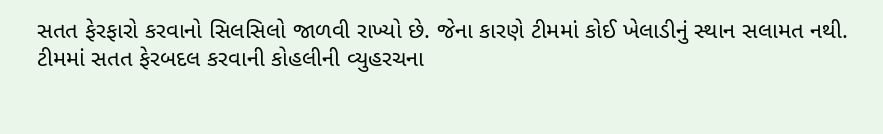સતત ફેરફારો કરવાનો સિલસિલો જાળવી રાખ્યો છે. જેના કારણે ટીમમાં કોઈ ખેલાડીનું સ્થાન સલામત નથી. ટીમમાં સતત ફેરબદલ કરવાની કોહલીની વ્યુહરચના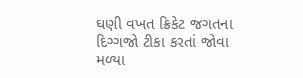ઘણી વખત ક્રિકેટ જગતના દિગ્ગજો ટીકા કરતાં જોવા મળ્યા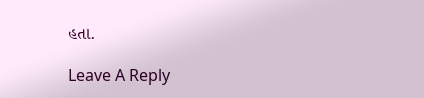હતા.

Leave A Reply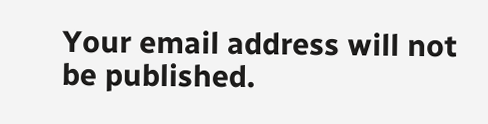Your email address will not be published.